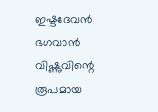ഇഷ്ടദേവൻ
ഭഗവാൻ വിഷ്ണുവിന്റെ രൂപമായ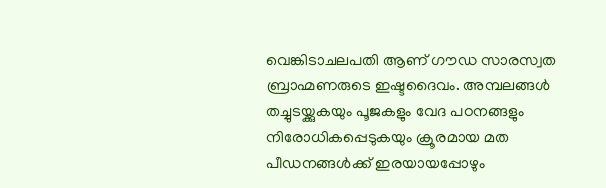വെങ്കിടാചലപതി ആണ് ഗൗഡ സാരസ്വത ബ്രാഹ്മണരുടെ ഇഷ്ടദൈവം. അമ്പലങ്ങൾ തച്ചുടയ്ക്കുകയും പൂജകളും വേദ പഠനങ്ങളും നിരോധികപ്പെടുകയും ക്രൂരമായ മത പീഡനങ്ങൾക്ക് ഇരയായപ്പോഴും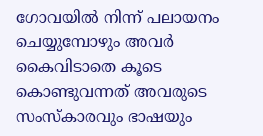ഗോവയിൽ നിന്ന് പലായനം ചെയ്യുമ്പോഴും അവർ കൈവിടാതെ കൂടെ കൊണ്ടുവന്നത് അവരുടെ സംസ്കാരവും ഭാഷയും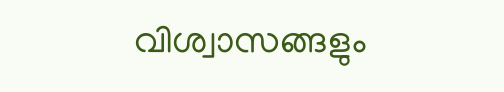വിശ്വാസങ്ങളും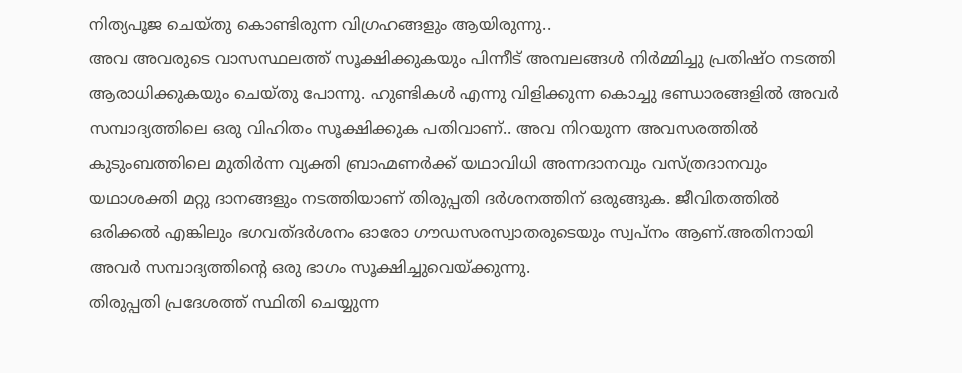നിത്യപൂജ ചെയ്തു കൊണ്ടിരുന്ന വിഗ്രഹങ്ങളും ആയിരുന്നു..
അവ അവരുടെ വാസസ്ഥലത്ത് സൂക്ഷിക്കുകയും പിന്നീട് അമ്പലങ്ങൾ നിർമ്മിച്ചു പ്രതിഷ്ഠ നടത്തി ആരാധിക്കുകയും ചെയ്തു പോന്നു. ഹുണ്ടികൾ എന്നു വിളിക്കുന്ന കൊച്ചു ഭണ്ഡാരങ്ങളിൽ അവർ സമ്പാദ്യത്തിലെ ഒരു വിഹിതം സൂക്ഷിക്കുക പതിവാണ്.. അവ നിറയുന്ന അവസരത്തിൽ കുടുംബത്തിലെ മുതിർന്ന വ്യക്തി ബ്രാഹ്മണർക്ക് യഥാവിധി അന്നദാനവും വസ്ത്രദാനവും യഥാശക്തി മറ്റു ദാനങ്ങളും നടത്തിയാണ് തിരുപ്പതി ദർശനത്തിന് ഒരുങ്ങുക. ജീവിതത്തിൽ ഒരിക്കൽ എങ്കിലും ഭഗവത്ദർശനം ഓരോ ഗൗഡസരസ്വാതരുടെയും സ്വപ്നം ആണ്.അതിനായി അവർ സമ്പാദ്യത്തിന്റെ ഒരു ഭാഗം സൂക്ഷിച്ചുവെയ്ക്കുന്നു.
തിരുപ്പതി പ്രദേശത്ത് സ്ഥിതി ചെയ്യുന്ന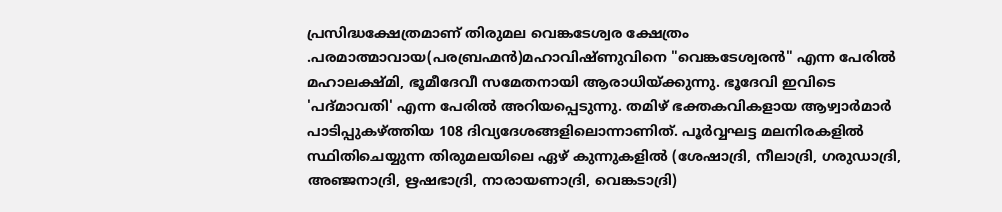പ്രസിദ്ധക്ഷേത്രമാണ് തിരുമല വെങ്കടേശ്വര ക്ഷേത്രം .പരമാത്മാവായ(പരബ്രഹ്മൻ)മഹാവിഷ്ണുവിനെ "വെങ്കടേശ്വരൻ" എന്ന പേരിൽ മഹാലക്ഷ്മി, ഭൂമീദേവീ സമേതനായി ആരാധിയ്ക്കുന്നു. ഭൂദേവി ഇവിടെ 'പദ്മാവതി' എന്ന പേരിൽ അറിയപ്പെടുന്നു. തമിഴ് ഭക്തകവികളായ ആഴ്വാർമാർ പാടിപ്പുകഴ്ത്തിയ 108 ദിവ്യദേശങ്ങളിലൊന്നാണിത്. പൂർവ്വഘട്ട മലനിരകളിൽ സ്ഥിതിചെയ്യുന്ന തിരുമലയിലെ ഏഴ് കുന്നുകളിൽ (ശേഷാദ്രി, നീലാദ്രി, ഗരുഡാദ്രി, അഞ്ജനാദ്രി, ഋഷഭാദ്രി, നാരായണാദ്രി, വെങ്കടാദ്രി)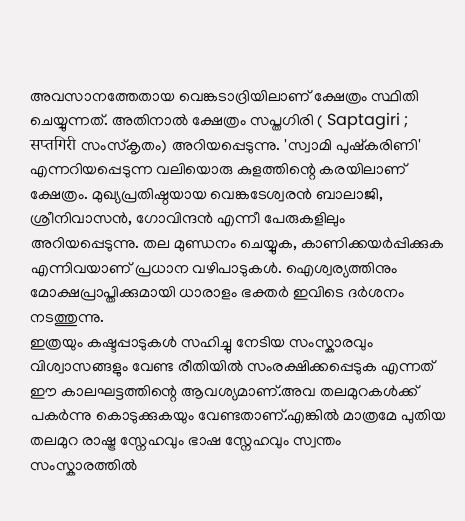അവസാനത്തേതായ വെങ്കടാദ്രിയിലാണ് ക്ഷേത്രം സ്ഥിതി ചെയ്യുന്നത്. അതിനാൽ ക്ഷേത്രം സപ്തഗിരി ( Saptagiri ; सप्तगिरी സംസ്കൃതം) അറിയപ്പെടുന്നു. 'സ്വാമി പുഷ്കരിണി' എന്നറിയപ്പെടുന്ന വലിയൊരു കുളത്തിന്റെ കരയിലാണ് ക്ഷേത്രം. മുഖ്യപ്രതിഷ്ഠയായ വെങ്കടേശ്വരൻ ബാലാജി, ശ്രീനിവാസൻ, ഗോവിന്ദൻ എന്നീ പേരുകളിലും അറിയപ്പെടുന്നു. തല മുണ്ഡനം ചെയ്യുക, കാണിക്കയർപ്പിക്കുക എന്നിവയാണ് പ്രധാന വഴിപാടുകൾ. ഐശ്വര്യത്തിനും മോക്ഷപ്രാപ്തിക്കുമായി ധാരാളം ഭക്തർ ഇവിടെ ദർശനം നടത്തുന്നു.
ഇത്രയും കഷ്ടപ്പാടുകൾ സഹിച്ചു നേടിയ സംസ്കാരവും വിശ്വാസങ്ങളും വേണ്ട രീതിയിൽ സംരക്ഷിക്കപ്പെടുക എന്നത് ഈ കാലഘട്ടത്തിന്റെ ആവശ്യമാണ്.അവ തലമുറകൾക്ക് പകർന്നു കൊടുക്കുകയും വേണ്ടതാണ്.എങ്കിൽ മാത്രമേ പുതിയ തലമുറ രാഷ്ട്ര സ്നേഹവും ഭാഷ സ്നേഹവും സ്വന്തം സംസ്കാരത്തിൽ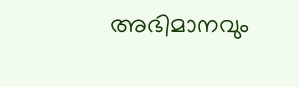അഭിമാനവും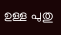ഉള്ള പുതു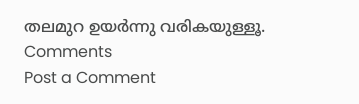തലമുറ ഉയർന്നു വരികയുള്ളൂ.
Comments
Post a Comment